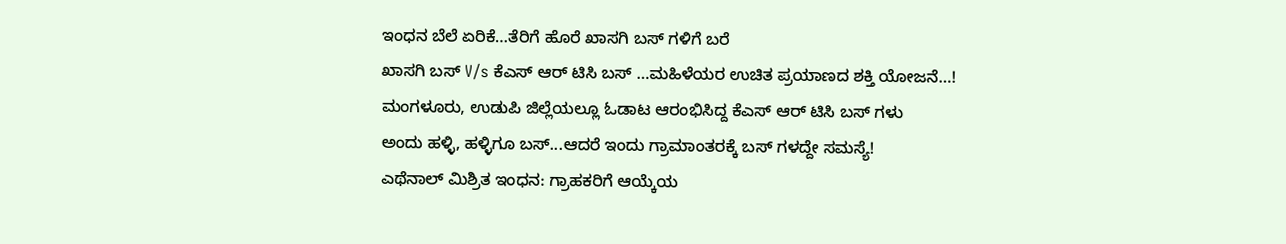ಇಂಧನ ಬೆಲೆ ಏರಿಕೆ…ತೆರಿಗೆ ಹೊರೆ ಖಾಸಗಿ ಬಸ್ ಗಳಿಗೆ ಬರೆ
ಖಾಸಗಿ ಬಸ್ V/s ಕೆಎಸ್ ಆರ್ ಟಿಸಿ ಬಸ್ …ಮಹಿಳೆಯರ ಉಚಿತ ಪ್ರಯಾಣದ ಶಕ್ತಿ ಯೋಜನೆ…!
ಮಂಗಳೂರು, ಉಡುಪಿ ಜಿಲ್ಲೆಯಲ್ಲೂ ಓಡಾಟ ಆರಂಭಿಸಿದ್ದ ಕೆಎಸ್ ಆರ್ ಟಿಸಿ ಬಸ್ ಗಳು
ಅಂದು ಹಳ್ಳಿ, ಹಳ್ಳಿಗೂ ಬಸ್...ಆದರೆ ಇಂದು ಗ್ರಾಮಾಂತರಕ್ಕೆ ಬಸ್ ಗಳದ್ದೇ ಸಮಸ್ಯೆ!
ಎಥೆನಾಲ್ ಮಿಶ್ರಿತ ಇಂಧನ: ಗ್ರಾಹಕರಿಗೆ ಆಯ್ಕೆಯ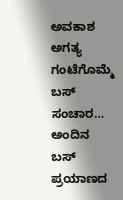ಅವಕಾಶ ಅಗತ್ಯ
ಗಂಟೆಗೊಮ್ಮೆ ಬಸ್ ಸಂಚಾರ… ಅಂದಿನ ಬಸ್ ಪ್ರಯಾಣದ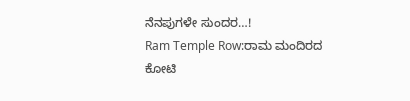ನೆನಪುಗಳೇ ಸುಂದರ…!
Ram Temple Row:ರಾಮ ಮಂದಿರದ ಕೋಟಿ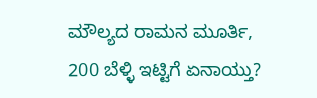ಮೌಲ್ಯದ ರಾಮನ ಮೂರ್ತಿ, 200 ಬೆಳ್ಳಿ ಇಟ್ಟಿಗೆ ಏನಾಯ್ತು?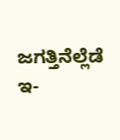ಜಗತ್ತಿನೆಲ್ಲೆಡೆ ಇ-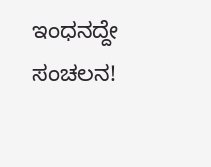ಇಂಧನದ್ದೇ ಸಂಚಲನ!